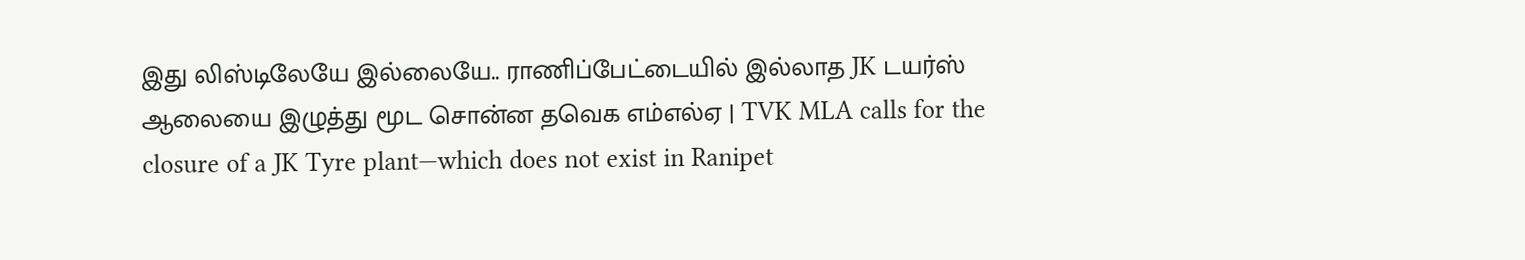இது லிஸ்டிலேயே இல்லையே.. ராணிப்பேட்டையில் இல்லாத JK டயர்ஸ் ஆலையை இழுத்து மூட சொன்ன தவெக எம்எல்ஏ | TVK MLA calls for the closure of a JK Tyre plant—which does not exist in Ranipet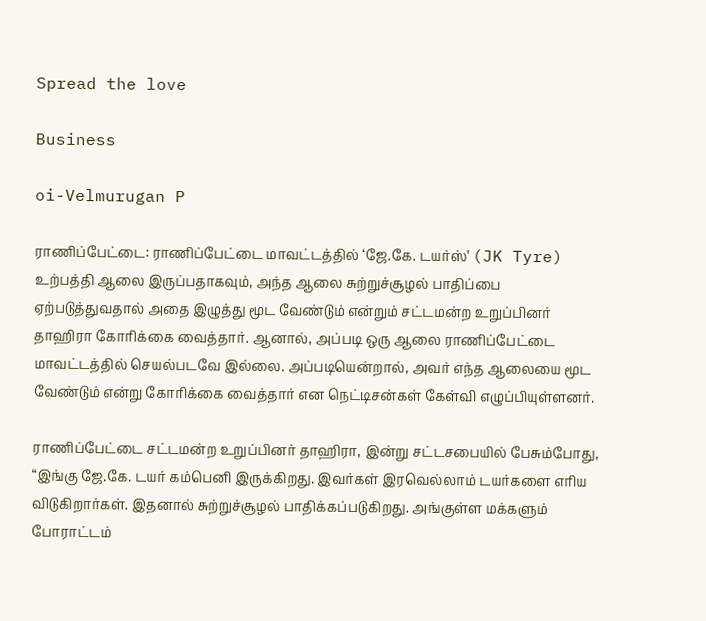Spread the love

Business

oi-Velmurugan P

ராணிப்பேட்டை: ராணிப்பேட்டை மாவட்டத்தில் ‘ஜே.கே. டயர்ஸ்’ (JK Tyre) உற்பத்தி ஆலை இருப்பதாகவும், அந்த ஆலை சுற்றுச்சூழல் பாதிப்பை ஏற்படுத்துவதால் அதை இழுத்து மூட வேண்டும் என்றும் சட்டமன்ற உறுப்பினர் தாஹிரா கோரிக்கை வைத்தார். ஆனால், அப்படி ஒரு ஆலை ராணிப்பேட்டை மாவட்டத்தில் செயல்படவே இல்லை. அப்படியென்றால், அவர் எந்த ஆலையை மூட வேண்டும் என்று கோரிக்கை வைத்தார் என நெட்டிசன்கள் கேள்வி எழுப்பியுள்ளனர்.

ராணிப்பேட்டை சட்டமன்ற உறுப்பினர் தாஹிரா, இன்று சட்டசபையில் பேசும்போது, “இங்கு ஜே.கே. டயர் கம்பெனி இருக்கிறது. இவர்கள் இரவெல்லாம் டயர்களை எரிய விடுகிறார்கள். இதனால் சுற்றுச்சூழல் பாதிக்கப்படுகிறது. அங்குள்ள மக்களும் போராட்டம்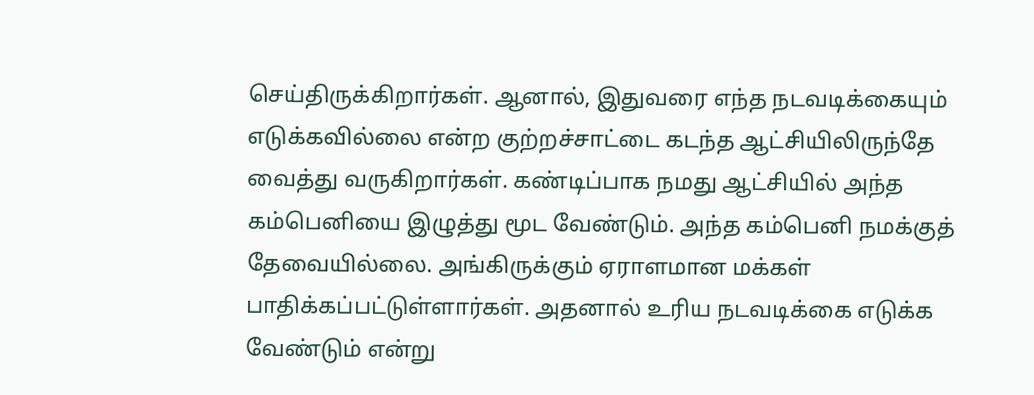செய்திருக்கிறார்கள். ஆனால், இதுவரை எந்த நடவடிக்கையும் எடுக்கவில்லை என்ற குற்றச்சாட்டை கடந்த ஆட்சியிலிருந்தே வைத்து வருகிறார்கள். கண்டிப்பாக நமது ஆட்சியில் அந்த கம்பெனியை இழுத்து மூட வேண்டும். அந்த கம்பெனி நமக்குத் தேவையில்லை. அங்கிருக்கும் ஏராளமான மக்கள் பாதிக்கப்பட்டுள்ளார்கள். அதனால் உரிய நடவடிக்கை எடுக்க வேண்டும் என்று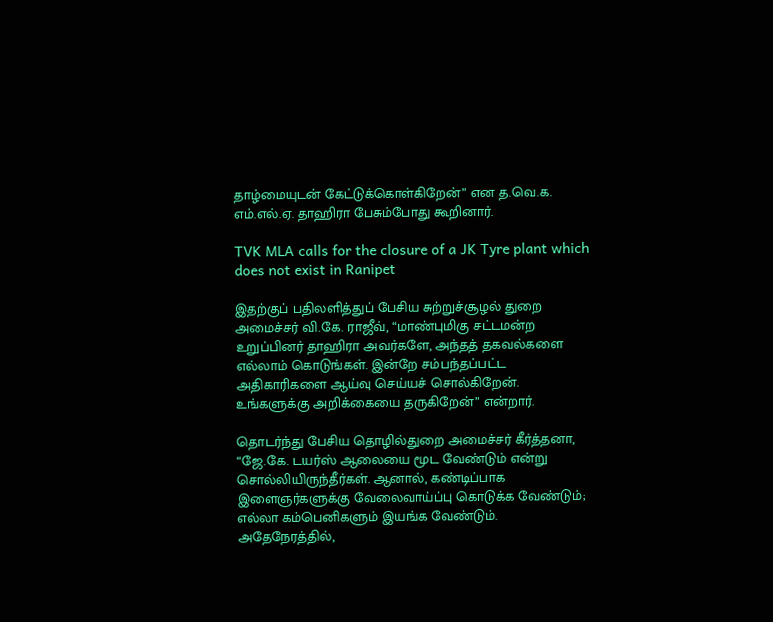தாழ்மையுடன் கேட்டுக்கொள்கிறேன்” என த.வெ.க. எம்.எல்.ஏ. தாஹிரா பேசும்போது கூறினார்.

TVK MLA calls for the closure of a JK Tyre plant which does not exist in Ranipet

இதற்குப் பதிலளித்துப் பேசிய சுற்றுச்சூழல் துறை அமைச்சர் வி.கே. ராஜீவ், “மாண்புமிகு சட்டமன்ற உறுப்பினர் தாஹிரா அவர்களே, அந்தத் தகவல்களை எல்லாம் கொடுங்கள். இன்றே சம்பந்தப்பட்ட அதிகாரிகளை ஆய்வு செய்யச் சொல்கிறேன். உங்களுக்கு அறிக்கையை தருகிறேன்” என்றார்.

தொடர்ந்து பேசிய தொழில்துறை அமைச்சர் கீர்த்தனா, “ஜே.கே. டயர்ஸ் ஆலையை மூட வேண்டும் என்று சொல்லியிருந்தீர்கள். ஆனால், கண்டிப்பாக இளைஞர்களுக்கு வேலைவாய்ப்பு கொடுக்க வேண்டும்; எல்லா கம்பெனிகளும் இயங்க வேண்டும். அதேநேரத்தில்,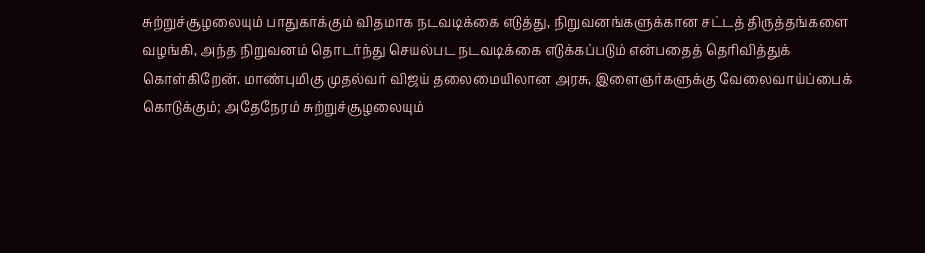சுற்றுச்சூழலையும் பாதுகாக்கும் விதமாக நடவடிக்கை எடுத்து, நிறுவனங்களுக்கான சட்டத் திருத்தங்களை வழங்கி, அந்த நிறுவனம் தொடர்ந்து செயல்பட நடவடிக்கை எடுக்கப்படும் என்பதைத் தெரிவித்துக் கொள்கிறேன். மாண்புமிகு முதல்வர் விஜய் தலைமையிலான அரசு, இளைஞர்களுக்கு வேலைவாய்ப்பைக் கொடுக்கும்; அதேநேரம் சுற்றுச்சூழலையும்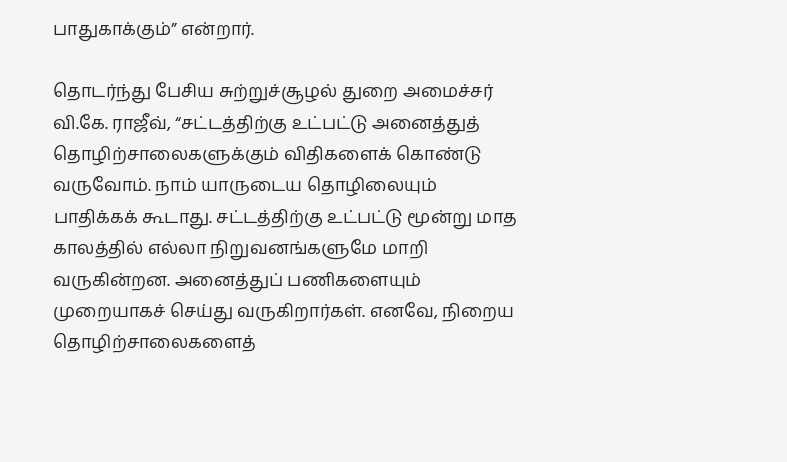பாதுகாக்கும்” என்றார்.

தொடர்ந்து பேசிய சுற்றுச்சூழல் துறை அமைச்சர் வி.கே. ராஜீவ், “சட்டத்திற்கு உட்பட்டு அனைத்துத் தொழிற்சாலைகளுக்கும் விதிகளைக் கொண்டு வருவோம். நாம் யாருடைய தொழிலையும் பாதிக்கக் கூடாது. சட்டத்திற்கு உட்பட்டு மூன்று மாத காலத்தில் எல்லா நிறுவனங்களுமே மாறி வருகின்றன. அனைத்துப் பணிகளையும் முறையாகச் செய்து வருகிறார்கள். எனவே, நிறைய தொழிற்சாலைகளைத்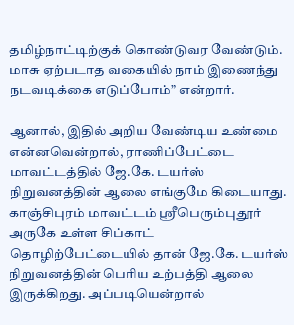தமிழ்நாட்டிற்குக் கொண்டுவர வேண்டும். மாசு ஏற்படாத வகையில் நாம் இணைந்து நடவடிக்கை எடுப்போம்” என்றார்.

ஆனால், இதில் அறிய வேண்டிய உண்மை என்னவென்றால், ராணிப்பேட்டை மாவட்டத்தில் ஜே.கே. டயர்ஸ் நிறுவனத்தின் ஆலை எங்குமே கிடையாது. காஞ்சிபுரம் மாவட்டம் ஸ்ரீபெரும்புதூர் அருகே உள்ள சிப்காட் தொழிற்பேட்டையில் தான் ஜே.கே. டயர்ஸ் நிறுவனத்தின் பெரிய உற்பத்தி ஆலை இருக்கிறது. அப்படியென்றால்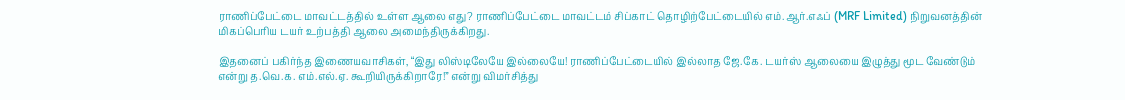ராணிப்பேட்டை மாவட்டத்தில் உள்ள ஆலை எது? ராணிப்பேட்டை மாவட்டம் சிப்காட் தொழிற்பேட்டையில் எம்.ஆர்.எஃப் (MRF Limited) நிறுவனத்தின் மிகப்பெரிய டயர் உற்பத்தி ஆலை அமைந்திருக்கிறது.

இதனைப் பகிர்ந்த இணையவாசிகள், “இது லிஸ்டிலேயே இல்லையே! ராணிப்பேட்டையில் இல்லாத ஜே.கே. டயர்ஸ் ஆலையை இழுத்து மூட வேண்டும் என்று த.வெ.க. எம்.எல்.ஏ. கூறியிருக்கிறாரே!” என்று விமர்சித்து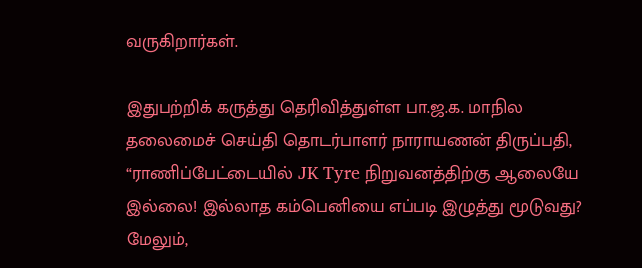வருகிறார்கள்.

இதுபற்றிக் கருத்து தெரிவித்துள்ள பா.ஜ.க. மாநில தலைமைச் செய்தி தொடர்பாளர் நாராயணன் திருப்பதி, “ராணிப்பேட்டையில் JK Tyre நிறுவனத்திற்கு ஆலையே இல்லை! இல்லாத கம்பெனியை எப்படி இழுத்து மூடுவது? மேலும்,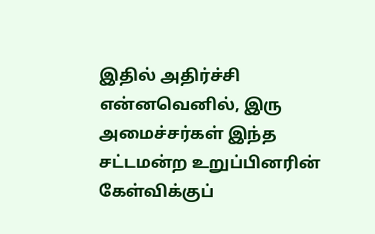இதில் அதிர்ச்சி என்னவெனில், இரு அமைச்சர்கள் இந்த சட்டமன்ற உறுப்பினரின் கேள்விக்குப்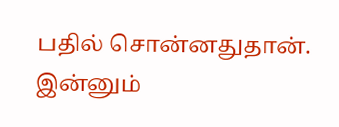பதில் சொன்னதுதான். இன்னும்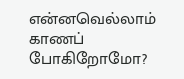என்னவெல்லாம் காணப் போகிறோமோ?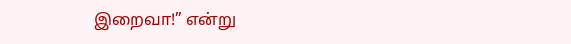இறைவா!” என்று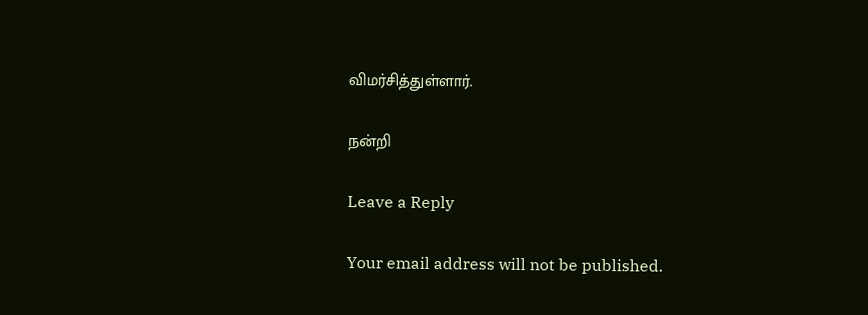விமர்சித்துள்ளார்.

நன்றி

Leave a Reply

Your email address will not be published.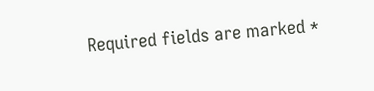Required fields are marked *